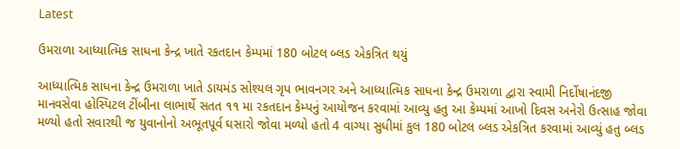Latest

ઉમરાળા આધ્યાત્મિક સાધના કેન્દ્ર ખાતે રકતદાન કેમ્પમાં 180 બોટલ બ્લડ એકત્રિત થયું

આધ્યાત્મિક સાધના કેન્દ્ર ઉમરાળા ખાતે ડાયમંડ સોશ્યલ ગૃપ ભાવનગર અને આધ્યાત્મિક સાધના કેન્દ્ર ઉમરાળા દ્વારા સ્વામી નિર્દોષાનંદજી માનવસેવા હોસ્પિટલ ટીંબીના લાભાર્થે સતત ૧૧ મા રકતદાન કેમ્પનું આયોજન કરવામાં આવ્યુ હતુ આ કેમ્પમાં આખો દિવસ અનેરો ઉત્સાહ જોવા મળ્યો હતો સવારથી જ યુવાનોનો અભૂતપૂર્વ ઘસારો જોવા મળ્યો હતો 4 વાગ્યા સુધીમાં કુલ 180 બોટલ બ્લડ એકત્રિત કરવામાં આવ્યું હતુ બ્લડ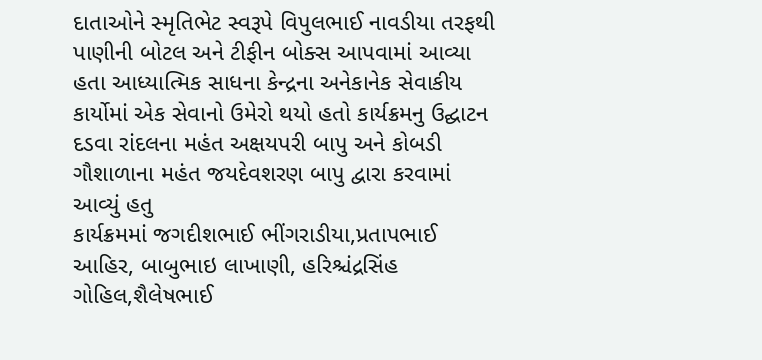દાતાઓને સ્મૃતિભેટ સ્વરૂપે વિપુલભાઈ નાવડીયા તરફથી પાણીની બોટલ અને ટીફીન બોક્સ આપવામાં આવ્યા હતા આધ્યાત્મિક સાધના કેન્દ્રના અનેકાનેક સેવાકીય કાર્યોમાં એક સેવાનો ઉમેરો થયો હતો કાર્યક્રમનુ ઉદ્ઘાટન દડવા રાંદલના મહંત અક્ષયપરી બાપુ અને કોબડી ગૌશાળાના મહંત જયદેવશરણ બાપુ દ્વારા કરવામાં આવ્યું હતુ
કાર્યક્રમમાં જગદીશભાઈ ભીંગરાડીયા,પ્રતાપભાઈ આહિર, બાબુભાઇ લાખાણી, હરિશ્ચંદ્રસિંહ ગોહિલ,શૈલેષભાઈ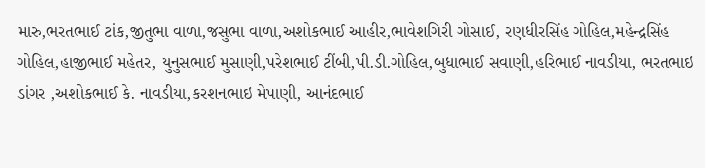મારુ,ભરતભાઈ ટાંક,જીતુભા વાળા,જસુભા વાળા,અશોકભાઈ આહીર,ભાવેશગિરી ગોસાઈ, રણધીરસિંહ ગોહિલ,મહેન્દ્રસિંહ ગોહિલ,હાજીભાઈ મહેતર, યુનુસભાઈ મુસાણી,પરેશભાઈ ટીંબી,પી.ડી.ગોહિલ,બુધાભાઈ સવાણી,હરિભાઈ નાવડીયા, ભરતભાઇ ડાંગર ,અશોકભાઈ કે. નાવડીયા,કરશનભાઇ મેપાણી, આનંદભાઈ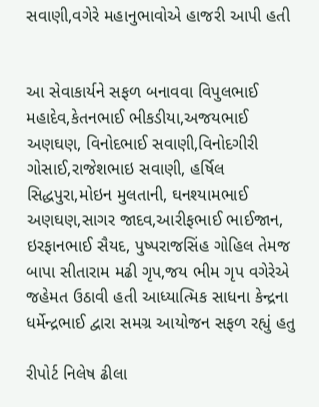સવાણી,વગેરે મહાનુભાવોએ હાજરી આપી હતી


આ સેવાકાર્યને સફળ બનાવવા વિપુલભાઈ મહાદેવ,કેતનભાઈ ભીકડીયા,અજયભાઈ અણઘણ, વિનોદભાઈ સવાણી,વિનોદગીરી ગોસાઈ,રાજેશભાઇ સવાણી, હર્ષિલ સિદ્ધપુરા,મોઇન મુલતાની, ઘનશ્યામભાઈ અણઘણ,સાગર જાદવ,આરીફભાઈ ભાઈજાન, ઇરફાનભાઈ સૈયદ, પુષ્પરાજસિંહ ગોહિલ તેમજ બાપા સીતારામ મઢી ગૃપ,જય ભીમ ગૃપ વગેરેએ જહેમત ઉઠાવી હતી આધ્યાત્મિક સાધના કેન્દ્રના ધર્મેન્દ્રભાઈ દ્વારા સમગ્ર આયોજન સફળ રહ્યું હતુ

રીપોર્ટ નિલેષ ઢીલા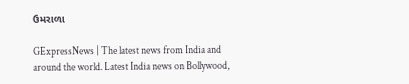ઉમરાળા

GExpressNews | The latest news from India and around the world. Latest India news on Bollywood,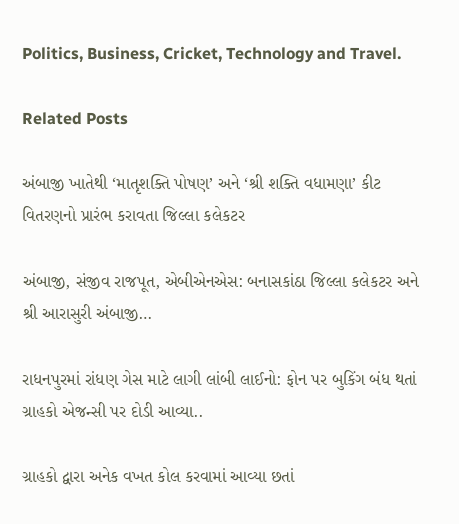Politics, Business, Cricket, Technology and Travel.

Related Posts

અંબાજી ખાતેથી ‘માતૃશક્તિ પોષણ’ અને ‘શ્રી શક્તિ વધામણા’ કીટ વિતરણનો પ્રારંભ કરાવતા જિલ્લા કલેકટર

અંબાજી, સંજીવ રાજપૂત, એબીએનએસ: બનાસકાંઠા જિલ્લા કલેકટર અને શ્રી આરાસુરી અંબાજી…

રાધનપુરમાં રાંધણ ગેસ માટે લાગી લાંબી લાઈનો: ફોન પર બુકિંગ બંધ થતાં ગ્રાહકો એજન્સી પર દોડી આવ્યા..

ગ્રાહકો દ્વારા અનેક વખત કોલ કરવામાં આવ્યા છતાં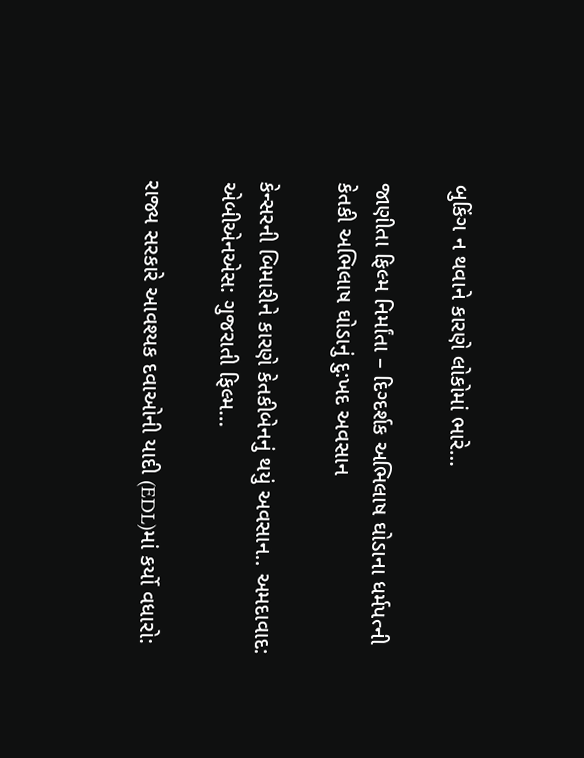બુકિંગ ન થવાને કારણે લોકોમાં ભારે…

જાણીતા ફિલ્મ નિર્માંતા – દિગ્દર્શક અભિલાષ ઘોડાના ધર્મપત્ની કેતકી અભિલાષ ઘોડાનું દુ:ખદ અવસાન

કેન્સરની બિમારીને કારણે કેતકીબેનનું થયું અવસાન.. અમદાવાદ: એબીએનએસ: ગુજરાતી ફિલ્મ…

રાજ્ય સરકારે આવશ્યક દવાઓની યાદી (EDL)માં કર્યો વધારો: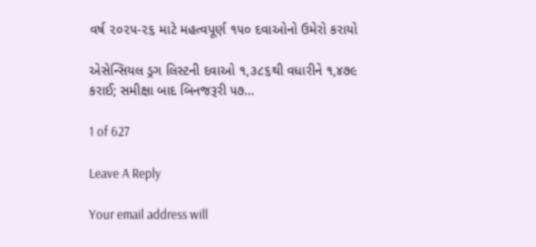વર્ષ ૨૦૨૫-૨૬ માટે મહત્વપૂર્ણ ૧૫૦ દવાઓનો ઉમેરો કરાયો

એસેન્સિયલ ડ્રગ લિસ્ટની દવાઓ ૧,૩૮૬થી વધારીને ૧,૪૭૯ કરાઈ; સમીક્ષા બાદ બિનજરૂરી ૫૭…

1 of 627

Leave A Reply

Your email address will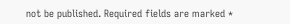not be published. Required fields are marked *